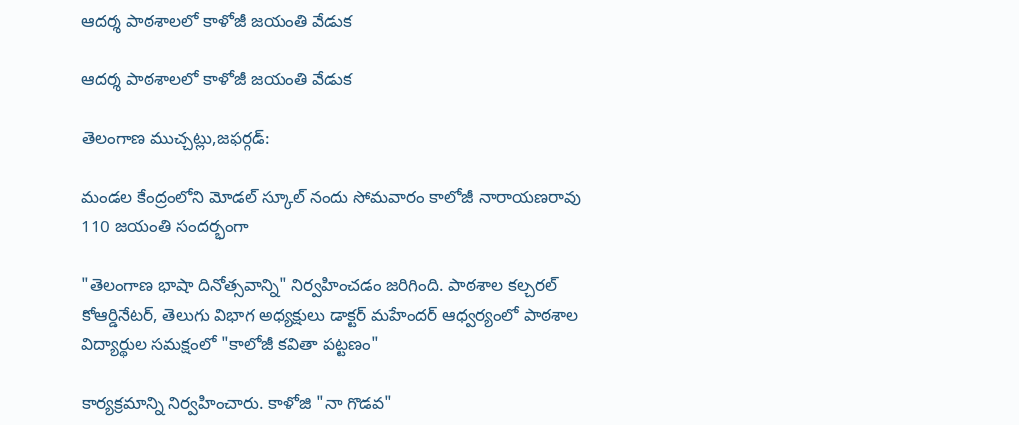ఆదర్శ పాఠశాలలో కాళోజీ జయంతి వేడుక

ఆదర్శ పాఠశాలలో కాళోజీ జయంతి వేడుక

తెలంగాణ ముచ్చట్లు,జఫర్గడ్:

మండల కేంద్రంలోని మోడల్ స్కూల్ నందు సోమవారం కాలోజీ నారాయణరావు 110 జయంతి సందర్భంగా

"తెలంగాణ భాషా దినోత్సవాన్ని" నిర్వహించడం జరిగింది. పాఠశాల కల్చరల్ కోఆర్డినేటర్, తెలుగు విభాగ అధ్యక్షులు డాక్టర్ మహేందర్ ఆధ్వర్యంలో పాఠశాల విద్యార్థుల సమక్షంలో "కాలోజీ కవితా పట్టణం"

కార్యక్రమాన్ని నిర్వహించారు. కాళోజి "నా గొడవ"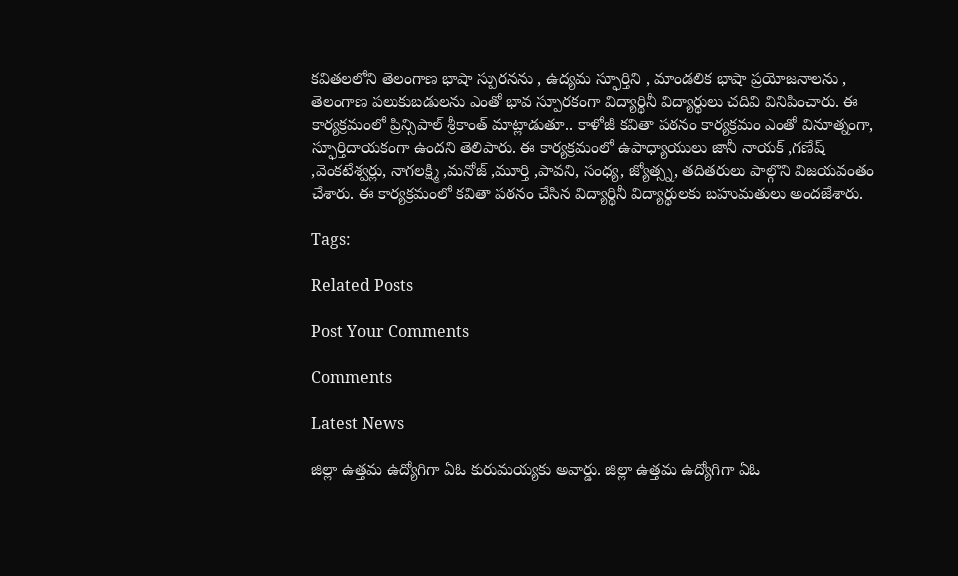కవితలలోని తెలంగాణ భాషా స్పురనను , ఉద్యమ స్ఫూర్తిని , మాండలిక భాషా ప్రయోజనాలను , తెలంగాణ పలుకుబడులను ఎంతో భావ స్పూరకంగా విద్యార్థినీ విద్యార్థులు చదివి వినిపించారు. ఈ కార్యక్రమంలో ప్రిన్సిపాల్ శ్రీకాంత్ మాట్లాడుతూ.. కాళోజీ కవితా పఠనం కార్యక్రమం ఎంతో వినూత్నంగా, స్ఫూర్తిదాయకంగా ఉందని తెలిపారు. ఈ కార్యక్రమంలో ఉపాధ్యాయులు జానీ నాయక్ ,గణేష్ ,వెంకటేశ్వర్లు, నాగలక్ష్మి ,మనోజ్ ,మూర్తి ,పావని, సంధ్య, జ్యోత్స్న, తదితరులు పాల్గొని విజయవంతం చేశారు. ఈ కార్యక్రమంలో కవితా పఠనం చేసిన విద్యార్థినీ విద్యార్థులకు బహుమతులు అందజేశారు.

Tags:

Related Posts

Post Your Comments

Comments

Latest News

జిల్లా ఉత్తమ ఉద్యోగిగా ఏఓ కురుమయ్యకు అవార్డు. జిల్లా ఉత్తమ ఉద్యోగిగా ఏఓ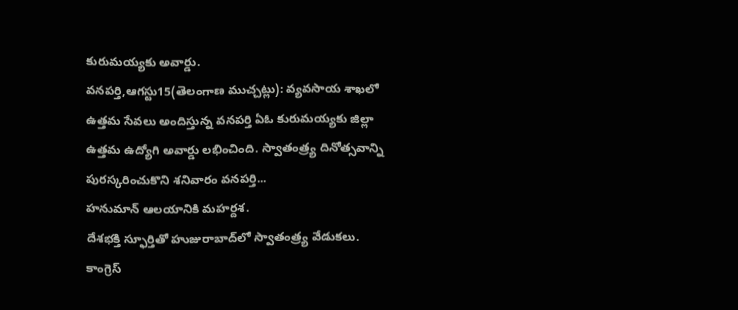కురుమయ్యకు అవార్డు.
వనపర్తి,ఆగస్టు15(తెలంగాణ ముచ్చట్లు): వ్యవసాయ శాఖలో ఉత్తమ సేవలు అందిస్తున్న వనపర్తి ఏఓ కురుమయ్యకు జిల్లా ఉత్తమ ఉద్యోగి అవార్డు లభించింది. స్వాతంత్ర్య దినోత్సవాన్ని పురస్కరించుకొని శనివారం వనపర్తి...
హనుమాన్ ఆలయానికి మహర్దశ.
దేశభక్తి స్ఫూర్తితో హుజురాబాద్‌లో స్వాతంత్ర్య వేడుకలు.
కాంగ్రెస్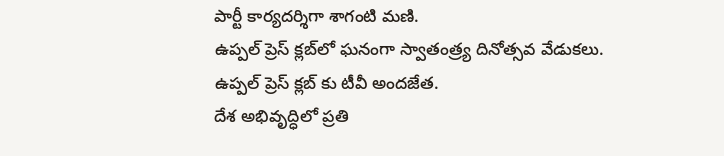పార్టీ కార్యదర్శిగా శాగంటి మణి.
ఉప్పల్ ప్రెస్ క్లబ్‌లో ఘనంగా స్వాతంత్ర్య దినోత్సవ వేడుకలు.
ఉప్పల్ ప్రెస్ క్లబ్‌ కు టీవీ అందజేత.
దేశ అభివృద్ధిలో ప్రతి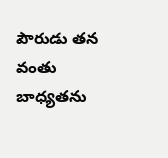పౌరుడు తన వంతు బాధ్యతను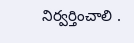నిర్వర్తించాలి .